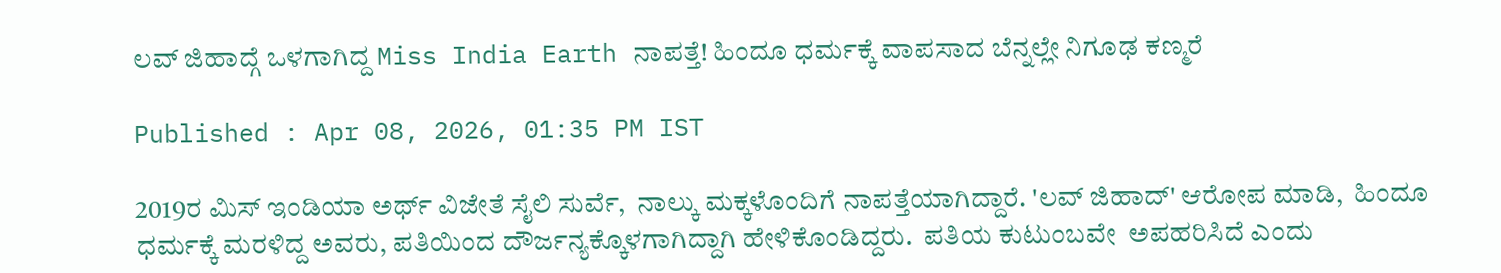ಲವ್ ಜಿಹಾದ್ಗೆ ಒಳಗಾಗಿದ್ದ Miss India Earth ನಾಪತ್ತೆ! ಹಿಂದೂ ಧರ್ಮಕ್ಕೆ ವಾಪಸಾದ ಬೆನ್ನಲ್ಲೇ ನಿಗೂಢ ಕಣ್ಮರೆ

Published : Apr 08, 2026, 01:35 PM IST

2019ರ ಮಿಸ್ ಇಂಡಿಯಾ ಅರ್ಥ್ ವಿಜೇತೆ ಸೈಲಿ ಸುರ್ವೆ,  ನಾಲ್ಕು ಮಕ್ಕಳೊಂದಿಗೆ ನಾಪತ್ತೆಯಾಗಿದ್ದಾರೆ. 'ಲವ್ ಜಿಹಾದ್' ಆರೋಪ ಮಾಡಿ,  ಹಿಂದೂ ಧರ್ಮಕ್ಕೆ ಮರಳಿದ್ದ ಅವರು, ಪತಿಯಿಂದ ದೌರ್ಜನ್ಯಕ್ಕೊಳಗಾಗಿದ್ದಾಗಿ ಹೇಳಿಕೊಂಡಿದ್ದರು.  ಪತಿಯ ಕುಟುಂಬವೇ  ಅಪಹರಿಸಿದೆ ಎಂದು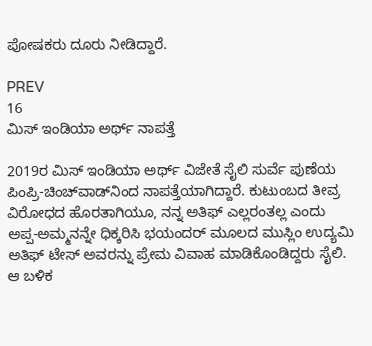ಪೋಷಕರು ದೂರು ನೀಡಿದ್ದಾರೆ.

PREV
16
ಮಿಸ್ ಇಂಡಿಯಾ ಅರ್ಥ್ ನಾಪತ್ತೆ

2019ರ ಮಿಸ್ ಇಂಡಿಯಾ ಅರ್ಥ್ ವಿಜೇತೆ ಸೈಲಿ ಸುರ್ವೆ ಪುಣೆಯ ಪಿಂಪ್ರಿ-ಚಿಂಚ್‌ವಾಡ್‌ನಿಂದ ನಾಪತ್ತೆಯಾಗಿದ್ದಾರೆ. ಕುಟುಂಬದ ತೀವ್ರ ವಿರೋಧದ ಹೊರತಾಗಿಯೂ, ನನ್ನ ಅತಿಫ್ ಎಲ್ಲರಂತಲ್ಲ ಎಂದು ಅಪ್ಪ-ಅಮ್ಮನನ್ನೇ ಧಿಕ್ಕರಿಸಿ ಭಯಂದರ್ ಮೂಲದ ಮುಸ್ಲಿಂ ಉದ್ಯಮಿ ಅತಿಫ್ ಟೇಸ್ ಅವರನ್ನು ಪ್ರೇಮ ವಿವಾಹ ಮಾಡಿಕೊಂಡಿದ್ದರು ಸೈಲಿ. ಆ ಬಳಿಕ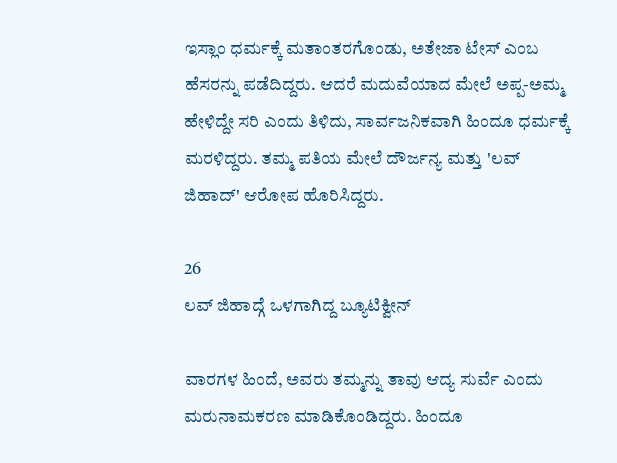ಇಸ್ಲಾಂ ಧರ್ಮಕ್ಕೆ ಮತಾಂತರಗೊಂಡು, ಅತೇಜಾ ಟೇಸ್ ಎಂಬ ಹೆಸರನ್ನು ಪಡೆದಿದ್ದರು. ಆದರೆ ಮದುವೆಯಾದ ಮೇಲೆ ಅಪ್ಪ-ಅಮ್ಮ ಹೇಳಿದ್ದೇ ಸರಿ ಎಂದು ತಿಳಿದು, ಸಾರ್ವಜನಿಕವಾಗಿ ಹಿಂದೂ ಧರ್ಮಕ್ಕೆ ಮರಳಿದ್ದರು. ತಮ್ಮ ಪತಿಯ ಮೇಲೆ ದೌರ್ಜನ್ಯ ಮತ್ತು 'ಲವ್ ಜಿಹಾದ್' ಆರೋಪ ಹೊರಿಸಿದ್ದರು.

26
ಲವ್ ಜಿಹಾದ್ಗೆ ಒಳಗಾಗಿದ್ದ ಬ್ಯೂಟಿಕ್ವೀನ್

ವಾರಗಳ ಹಿಂದೆ, ಅವರು ತಮ್ಮನ್ನು ತಾವು ಆದ್ಯ ಸುರ್ವೆ ಎಂದು ಮರುನಾಮಕರಣ ಮಾಡಿಕೊಂಡಿದ್ದರು. ಹಿಂದೂ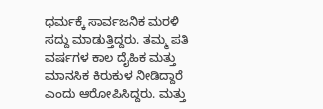ಧರ್ಮಕ್ಕೆ ಸಾರ್ವಜನಿಕ ಮರಳಿ ಸದ್ದು ಮಾಡುತ್ತಿದ್ದರು. ತಮ್ಮ ಪತಿ ವರ್ಷಗಳ ಕಾಲ ದೈಹಿಕ ಮತ್ತು ಮಾನಸಿಕ ಕಿರುಕುಳ ನೀಡಿದ್ದಾರೆ ಎಂದು ಆರೋಪಿಸಿದ್ದರು. ಮತ್ತು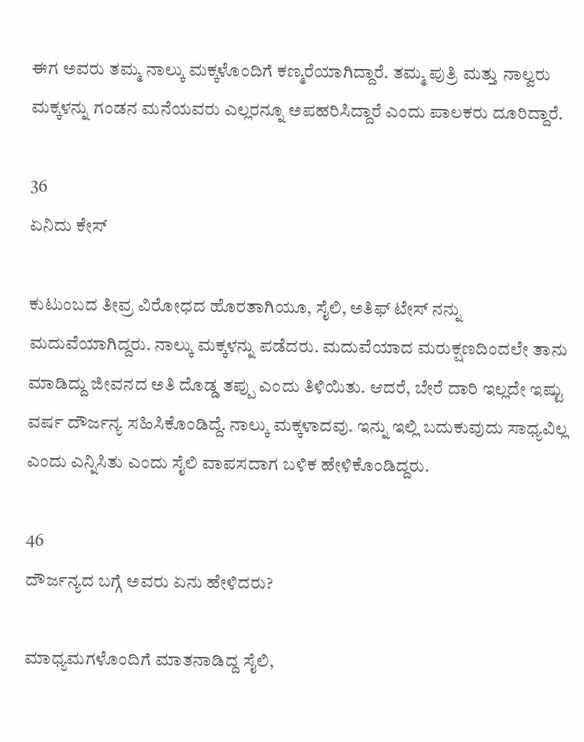ಈಗ ಅವರು ತಮ್ಮ ನಾಲ್ಕು ಮಕ್ಕಳೊಂದಿಗೆ ಕಣ್ಮರೆಯಾಗಿದ್ದಾರೆ. ತಮ್ಮ ಪುತ್ರಿ ಮತ್ತು ನಾಲ್ವರು ಮಕ್ಕಳನ್ನು ಗಂಡನ ಮನೆಯವರು ಎಲ್ಲರನ್ನೂ ಅಪಹರಿಸಿದ್ದಾರೆ ಎಂದು ಪಾಲಕರು ದೂರಿದ್ದಾರೆ.

36
ಏನಿದು ಕೇಸ್

ಕುಟುಂಬದ ತೀವ್ರ ವಿರೋಧದ ಹೊರತಾಗಿಯೂ, ಸೈಲಿ, ಅತಿಫ್ ಟೇಸ್ ನನ್ನು ಮದುವೆಯಾಗಿದ್ದರು. ನಾಲ್ಕು ಮಕ್ಕಳನ್ನು ಪಡೆದರು. ಮದುವೆಯಾದ ಮರುಕ್ಷಣದಿಂದಲೇ ತಾನು ಮಾಡಿದ್ದು ಜೀವನದ ಅತಿ ದೊಡ್ಡ ತಪ್ಪು ಎಂದು ತಿಳಿಯಿತು. ಆದರೆ, ಬೇರೆ ದಾರಿ ಇಲ್ಲದೇ ಇಷ್ಟು ವರ್ಷ ದೌರ್ಜನ್ಯ ಸಹಿಸಿಕೊಂಡಿದ್ದೆ. ನಾಲ್ಕು ಮಕ್ಕಳಾದವು. ಇನ್ನು ಇಲ್ಲಿ ಬದುಕುವುದು ಸಾಧ್ಯವಿಲ್ಲ ಎಂದು ಎನ್ನಿಸಿತು ಎಂದು ಸೈಲಿ ವಾಪಸದಾಗ ಬಳಿಕ ಹೇಳಿಕೊಂಡಿದ್ದರು.

46
ದೌರ್ಜನ್ಯದ ಬಗ್ಗೆ ಅವರು ಏನು ಹೇಳಿದರು?

ಮಾಧ್ಯಮಗಳೊಂದಿಗೆ ಮಾತನಾಡಿದ್ದ ಸೈಲಿ,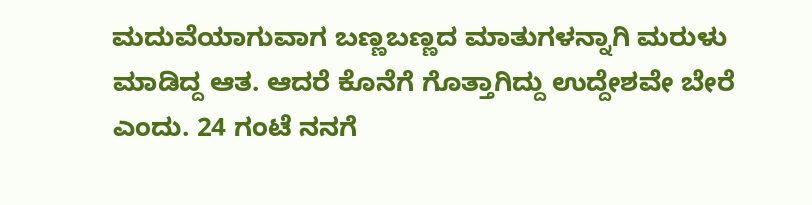ಮದುವೆಯಾಗುವಾಗ ಬಣ್ಣಬಣ್ಣದ ಮಾತುಗಳನ್ನಾಗಿ ಮರುಳು ಮಾಡಿದ್ದ ಆತ. ಆದರೆ ಕೊನೆಗೆ ಗೊತ್ತಾಗಿದ್ದು ಉದ್ದೇಶವೇ ಬೇರೆ ಎಂದು. 24 ಗಂಟೆ ನನಗೆ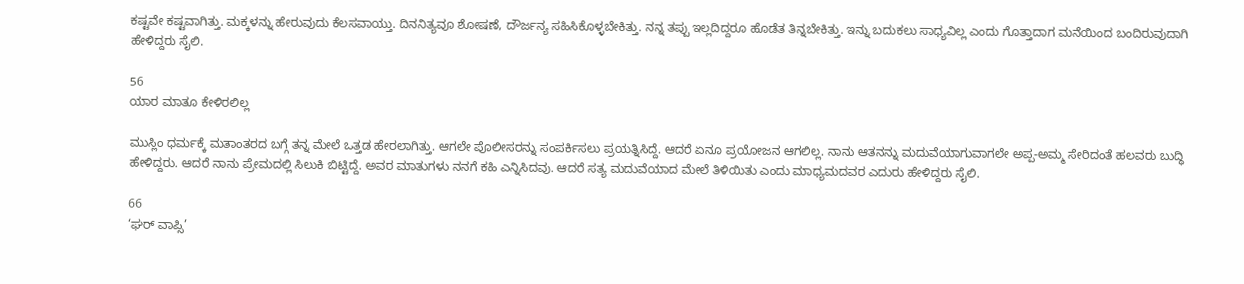ಕಷ್ಟವೇ ಕಷ್ಟವಾಗಿತ್ತು. ಮಕ್ಕಳನ್ನು ಹೇರುವುದು ಕೆಲಸವಾಯ್ತು. ದಿನನಿತ್ಯವೂ ಶೋಷಣೆ, ದೌರ್ಜನ್ಯ ಸಹಿಸಿಕೊಳ್ಳಬೇಕಿತ್ತು. ನನ್ನ ತಪ್ಪು ಇಲ್ಲದಿದ್ದರೂ ಹೊಡೆತ ತಿನ್ನಬೇಕಿತ್ತು. ಇನ್ನು ಬದುಕಲು ಸಾಧ್ಯವಿಲ್ಲ ಎಂದು ಗೊತ್ತಾದಾಗ ಮನೆಯಿಂದ ಬಂದಿರುವುದಾಗಿ ಹೇಳಿದ್ದರು ಸೈಲಿ.

56
ಯಾರ ಮಾತೂ ಕೇಳಿರಲಿಲ್ಲ

ಮುಸ್ಲಿಂ ಧರ್ಮಕ್ಕೆ ಮತಾಂತರದ ಬಗ್ಗೆ ತನ್ನ ಮೇಲೆ ಒತ್ತಡ ಹೇರಲಾಗಿತ್ತು. ಆಗಲೇ ಪೊಲೀಸರನ್ನು ಸಂಪರ್ಕಿಸಲು ಪ್ರಯತ್ನಿಸಿದ್ದೆ. ಆದರೆ ಏನೂ ಪ್ರಯೋಜನ ಆಗಲಿಲ್ಲ. ನಾನು ಆತನನ್ನು ಮದುವೆಯಾಗುವಾಗಲೇ ಅಪ್ಪ-ಅಮ್ಮ ಸೇರಿದಂತೆ ಹಲವರು ಬುದ್ಧಿ ಹೇಳಿದ್ದರು. ಆದರೆ ನಾನು ಪ್ರೇಮದಲ್ಲಿ ಸಿಲುಕಿ ಬಿಟ್ಟಿದ್ದೆ. ಅವರ ಮಾತುಗಳು ನನಗೆ ಕಹಿ ಎನ್ನಿಸಿದವು. ಆದರೆ ಸತ್ಯ ಮದುವೆಯಾದ ಮೇಲೆ ತಿಳಿಯಿತು ಎಂದು ಮಾಧ್ಯಮದವರ ಎದುರು ಹೇಳಿದ್ದರು ಸೈಲಿ.

66
‘ಘರ್ ವಾಪ್ಸಿ’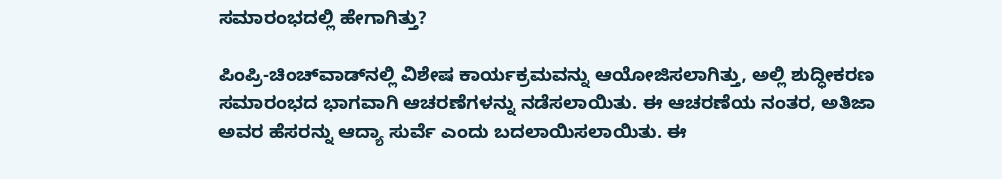ಸಮಾರಂಭದಲ್ಲಿ ಹೇಗಾಗಿತ್ತು?

ಪಿಂಪ್ರಿ-ಚಿಂಚ್‌ವಾಡ್‌ನಲ್ಲಿ ವಿಶೇಷ ಕಾರ್ಯಕ್ರಮವನ್ನು ಆಯೋಜಿಸಲಾಗಿತ್ತು, ಅಲ್ಲಿ ಶುದ್ಧೀಕರಣ ಸಮಾರಂಭದ ಭಾಗವಾಗಿ ಆಚರಣೆಗಳನ್ನು ನಡೆಸಲಾಯಿತು. ಈ ಆಚರಣೆಯ ನಂತರ, ಅತಿಜಾ ಅವರ ಹೆಸರನ್ನು ಆದ್ಯಾ ಸುರ್ವೆ ಎಂದು ಬದಲಾಯಿಸಲಾಯಿತು. ಈ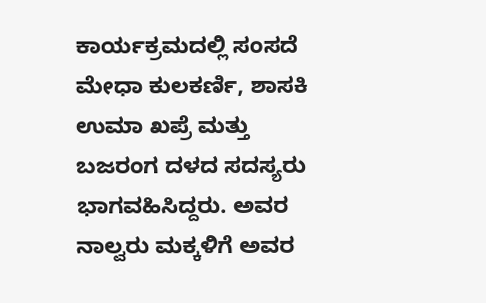ಕಾರ್ಯಕ್ರಮದಲ್ಲಿ ಸಂಸದೆ ಮೇಧಾ ಕುಲಕರ್ಣಿ, ಶಾಸಕಿ ಉಮಾ ಖಪ್ರೆ ಮತ್ತು ಬಜರಂಗ ದಳದ ಸದಸ್ಯರು ಭಾಗವಹಿಸಿದ್ದರು. ಅವರ ನಾಲ್ವರು ಮಕ್ಕಳಿಗೆ ಅವರ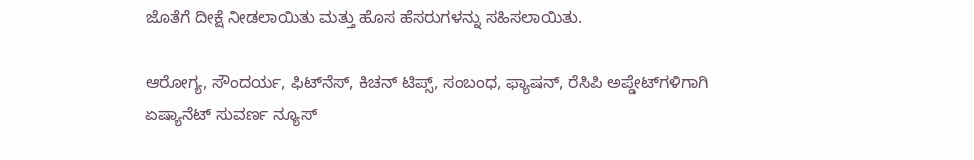ಜೊತೆಗೆ ದೀಕ್ಷೆ ನೀಡಲಾಯಿತು ಮತ್ತು ಹೊಸ ಹೆಸರುಗಳನ್ನು ಸಹಿಸಲಾಯಿತು.

ಆರೋಗ್ಯ, ಸೌಂದರ್ಯ, ಫಿಟ್‌ನೆಸ್, ಕಿಚನ್ ಟಿಪ್ಸ್‌, ಸಂಬಂಧ, ಫ್ಯಾಷನ್, ರೆಸಿಪಿ ಅಪ್ಡೇಟ್‌ಗಳಿಗಾಗಿ ಏಷ್ಯಾನೆಟ್ ಸುವರ್ಣ ನ್ಯೂಸ್‌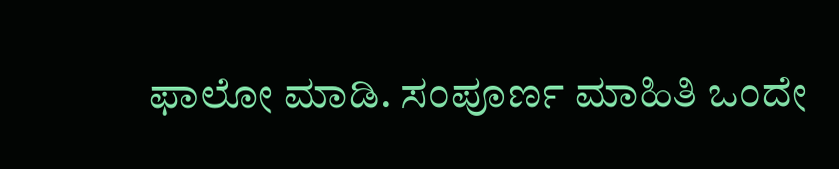ಫಾಲೋ ಮಾಡಿ. ಸಂಪೂರ್ಣ ಮಾಹಿತಿ ಒಂದೇ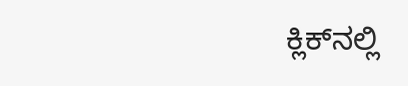ಕ್ಲಿಕ್‌ನಲ್ಲಿ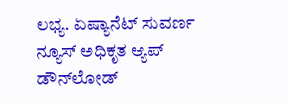ಲಭ್ಯ. ಏಷ್ಯಾನೆಟ್ ಸುವರ್ಣ ನ್ಯೂಸ್ ಅಧಿಕೃತ ಆ್ಯಪ್ ಡೌನ್‌ಲೋಡ್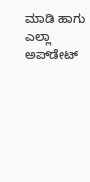ಮಾಡಿ ಹಾಗು ಎಲ್ಲಾ ಅಪ್‌ಡೇಟ್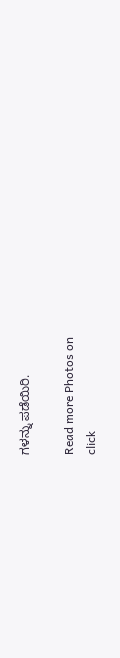ಗಳನ್ನು ಪಡೆಯಿರಿ.

Read more Photos on
click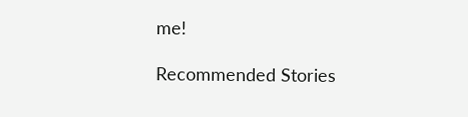me!

Recommended Stories